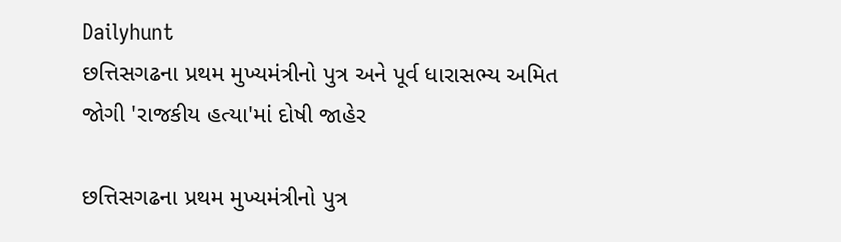Dailyhunt
છત્તિસગઢના પ્રથમ મુખ્યમંત્રીનો પુત્ર અને પૂર્વ ધારાસભ્ય અમિત જોગી 'રાજકીય હત્યા'માં દોષી જાહેર

છત્તિસગઢના પ્રથમ મુખ્યમંત્રીનો પુત્ર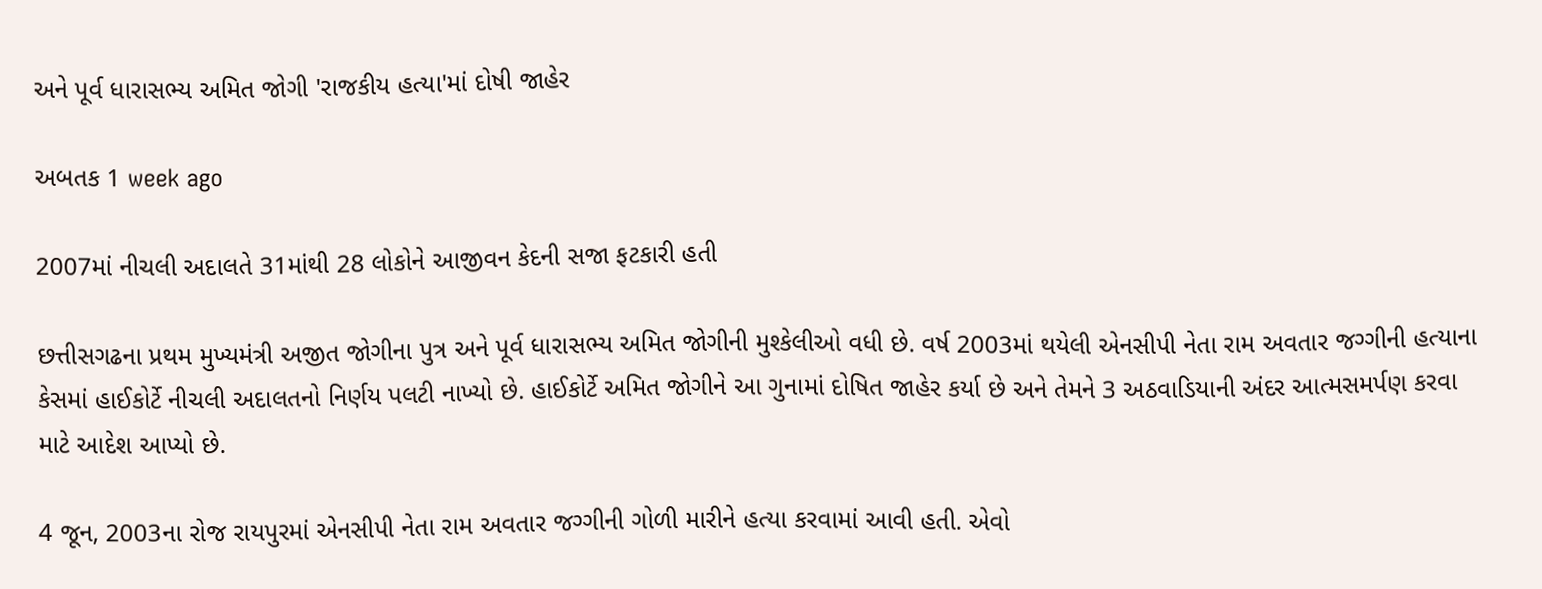અને પૂર્વ ધારાસભ્ય અમિત જોગી 'રાજકીય હત્યા'માં દોષી જાહેર

અબતક 1 week ago

2007માં નીચલી અદાલતે 31માંથી 28 લોકોને આજીવન કેદની સજા ફટકારી હતી

છત્તીસગઢના પ્રથમ મુખ્યમંત્રી અજીત જોગીના પુત્ર અને પૂર્વ ધારાસભ્ય અમિત જોગીની મુશ્કેલીઓ વધી છે. વર્ષ 2003માં થયેલી એનસીપી નેતા રામ અવતાર જગ્ગીની હત્યાના કેસમાં હાઈકોર્ટે નીચલી અદાલતનો નિર્ણય પલટી નાખ્યો છે. હાઈકોર્ટે અમિત જોગીને આ ગુનામાં દોષિત જાહેર કર્યા છે અને તેમને 3 અઠવાડિયાની અંદર આત્મસમર્પણ કરવા માટે આદેશ આપ્યો છે.

4 જૂન, 2003ના રોજ રાયપુરમાં એનસીપી નેતા રામ અવતાર જગ્ગીની ગોળી મારીને હત્યા કરવામાં આવી હતી. એવો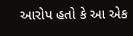આરોપ હતો કે આ એક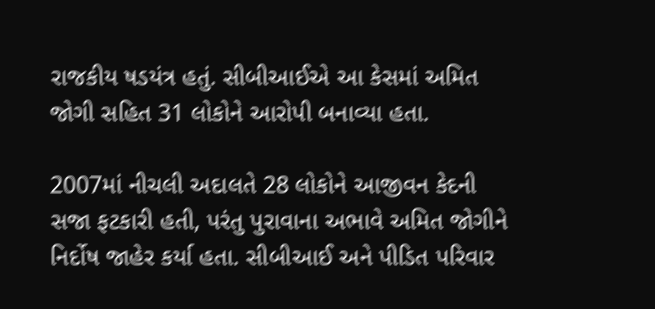રાજકીય ષડયંત્ર હતું. સીબીઆઈએ આ કેસમાં અમિત જોગી સહિત 31 લોકોને આરોપી બનાવ્યા હતા.

2007માં નીચલી અદાલતે 28 લોકોને આજીવન કેદની સજા ફટકારી હતી, પરંતુ પુરાવાના અભાવે અમિત જોગીને નિર્દોષ જાહેર કર્યા હતા. સીબીઆઈ અને પીડિત પરિવાર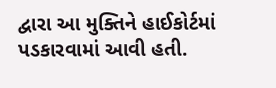દ્વારા આ મુક્તિને હાઈકોર્ટમાં પડકારવામાં આવી હતી.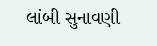લાંબી સુનાવણી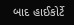બાદ હાઈકોર્ટે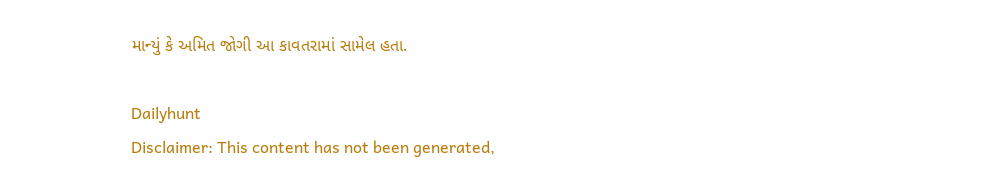માન્યું કે અમિત જોગી આ કાવતરામાં સામેલ હતા.

Dailyhunt
Disclaimer: This content has not been generated,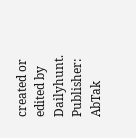created or edited by Dailyhunt. Publisher: AbTak